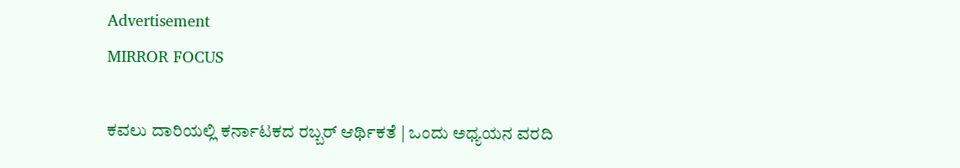Advertisement
MIRROR FOCUS

ಕವಲು ದಾರಿಯಲ್ಲಿ ಕರ್ನಾಟಕದ ರಬ್ಬರ್ ಆರ್ಥಿಕತೆ | ಒಂದು ಅಧ್ಯಯನ ವರದಿ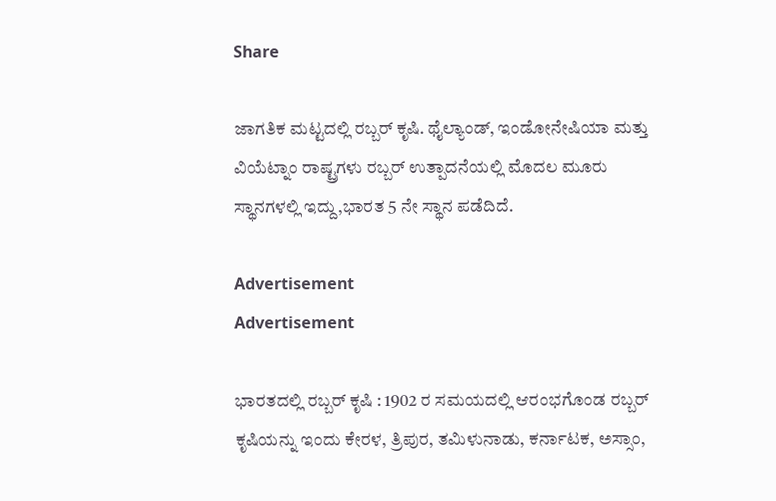Share

ಜಾಗತಿಕ ಮಟ್ಟದಲ್ಲಿ ರಬ್ಬರ್ ಕೃಷಿ. ಥೈಲ್ಯಾಂಡ್, ಇಂಡೋನೇಷಿಯಾ ಮತ್ತು ವಿಯೆಟ್ನಾಂ ರಾಷ್ಟ್ರಗಳು ರಬ್ಬರ್ ಉತ್ಪಾದನೆಯಲ್ಲಿ ಮೊದಲ ಮೂರು ಸ್ಥಾನಗಳಲ್ಲಿ ಇದ್ದು,ಭಾರತ 5 ನೇ ಸ್ಥಾನ ಪಡೆದಿದೆ.

Advertisement
Advertisement

ಭಾರತದಲ್ಲಿ ರಬ್ಬರ್ ಕೃಷಿ : 1902 ರ ಸಮಯದಲ್ಲಿ ಆರಂಭಗೊಂಡ ರಬ್ಬರ್ ಕೃಷಿಯನ್ನು ಇಂದು ಕೇರಳ, ತ್ರಿಪುರ, ತಮಿಳುನಾಡು, ಕರ್ನಾಟಕ, ಅಸ್ಸಾಂ,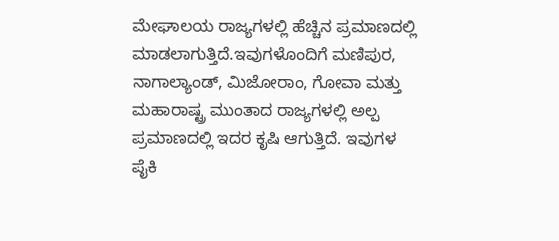ಮೇಘಾಲಯ ರಾಜ್ಯಗಳಲ್ಲಿ ಹೆಚ್ಚಿನ ಪ್ರಮಾಣದಲ್ಲಿ ಮಾಡಲಾಗುತ್ತಿದೆ.ಇವುಗಳೊಂದಿಗೆ ಮಣಿಪುರ, ನಾಗಾಲ್ಯಾಂಡ್, ಮಿಜೋರಾಂ, ಗೋವಾ ಮತ್ತು ಮಹಾರಾಷ್ಟ್ರ ಮುಂತಾದ ರಾಜ್ಯಗಳಲ್ಲಿ ಅಲ್ಪ ಪ್ರಮಾಣದಲ್ಲಿ ಇದರ ಕೃಷಿ ಆಗುತ್ತಿದೆ. ಇವುಗಳ ಪೈಕಿ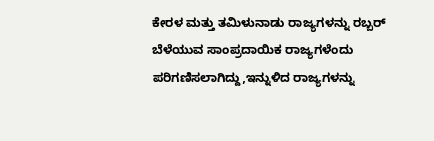ಕೇರಳ ಮತ್ತು ತಮಿಳುನಾಡು ರಾಜ್ಯಗಳನ್ನು ರಬ್ಬರ್ ಬೆಳೆಯುವ ಸಾಂಪ್ರದಾಯಿಕ ರಾಜ್ಯಗಳೆಂದು ಪರಿಗಣಿಸಲಾಗಿದ್ದು,ಇನ್ನುಳಿದ ರಾಜ್ಯಗಳನ್ನು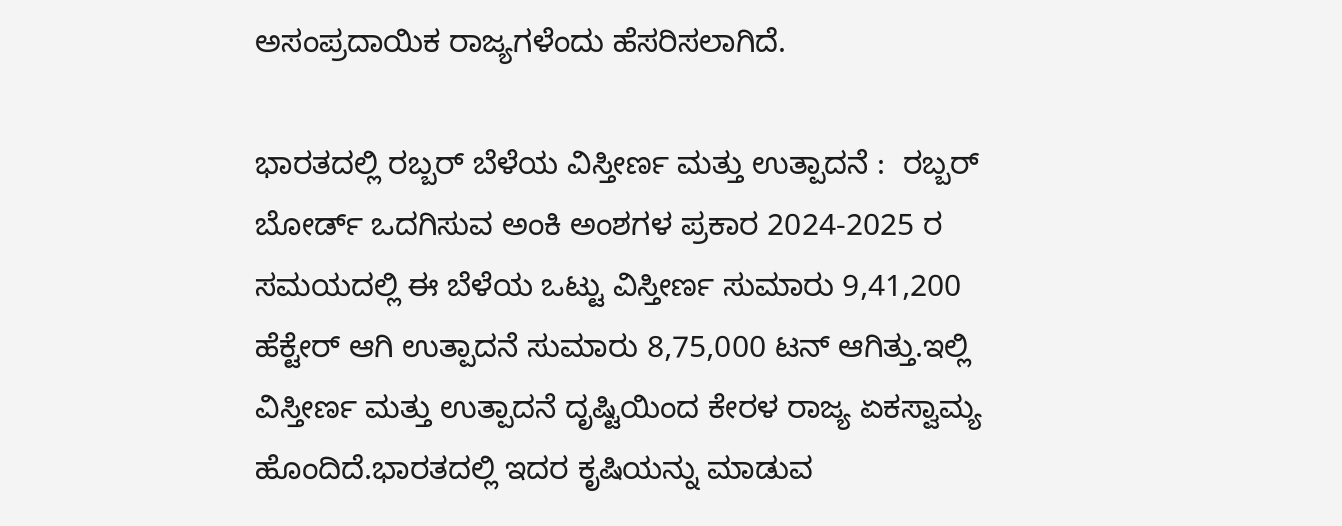ಅಸಂಪ್ರದಾಯಿಕ ರಾಜ್ಯಗಳೆಂದು ಹೆಸರಿಸಲಾಗಿದೆ.

ಭಾರತದಲ್ಲಿ ರಬ್ಬರ್ ಬೆಳೆಯ ವಿಸ್ತೀರ್ಣ ಮತ್ತು ಉತ್ಪಾದನೆ :  ರಬ್ಬರ್ ಬೋರ್ಡ್ ಒದಗಿಸುವ ಅಂಕಿ ಅಂಶಗಳ ಪ್ರಕಾರ 2024-2025 ರ ಸಮಯದಲ್ಲಿ ಈ ಬೆಳೆಯ ಒಟ್ಟು ವಿಸ್ತೀರ್ಣ ಸುಮಾರು 9,41,200 ಹೆಕ್ಟೇರ್ ಆಗಿ ಉತ್ಪಾದನೆ ಸುಮಾರು 8,75,000 ಟನ್ ಆಗಿತ್ತು.ಇಲ್ಲಿ ವಿಸ್ತೀರ್ಣ ಮತ್ತು ಉತ್ಪಾದನೆ ದೃಷ್ಟಿಯಿಂದ ಕೇರಳ ರಾಜ್ಯ ಏಕಸ್ವಾಮ್ಯ ಹೊಂದಿದೆ.ಭಾರತದಲ್ಲಿ ಇದರ ಕೃಷಿಯನ್ನು ಮಾಡುವ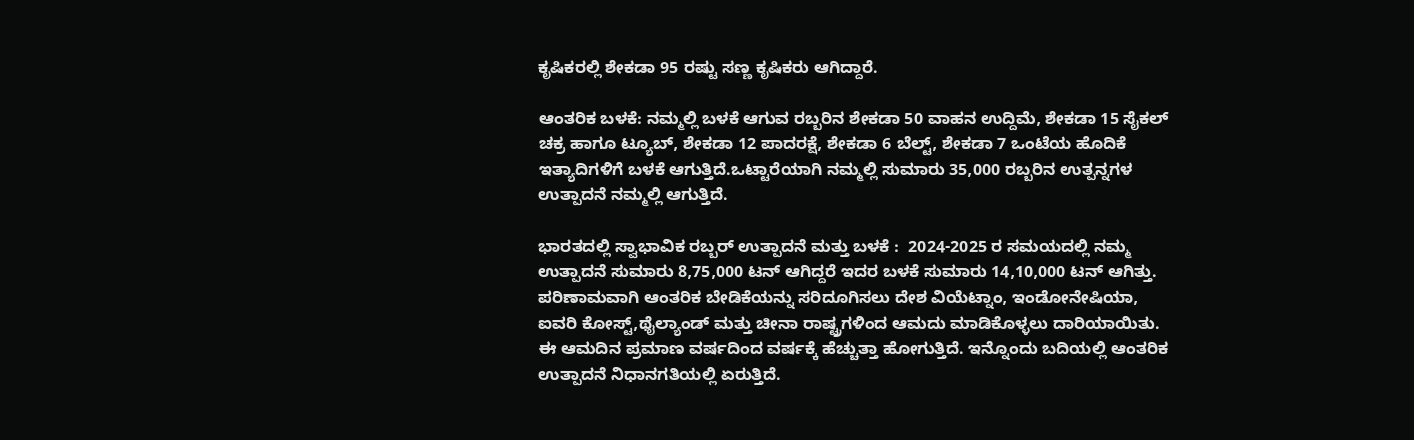ಕೃಷಿಕರಲ್ಲಿ ಶೇಕಡಾ 95 ರಷ್ಟು ಸಣ್ಣ ಕೃಷಿಕರು ಆಗಿದ್ದಾರೆ.

ಆಂತರಿಕ ಬಳಕೆ: ನಮ್ಮಲ್ಲಿ ಬಳಕೆ ಆಗುವ ರಬ್ಬರಿನ ಶೇಕಡಾ 50 ವಾಹನ ಉದ್ದಿಮೆ, ಶೇಕಡಾ 15 ಸೈಕಲ್ ಚಕ್ರ ಹಾಗೂ ಟ್ಯೂಬ್, ಶೇಕಡಾ 12 ಪಾದರಕ್ಷೆ, ಶೇಕಡಾ 6 ಬೆಲ್ಟ್, ಶೇಕಡಾ 7 ಒಂಟೆಯ ಹೊದಿಕೆ ಇತ್ಯಾದಿಗಳಿಗೆ ಬಳಕೆ ಆಗುತ್ತಿದೆ.ಒಟ್ಟಾರೆಯಾಗಿ ನಮ್ಮಲ್ಲಿ ಸುಮಾರು 35,000 ರಬ್ಬರಿನ ಉತ್ಪನ್ನಗಳ ಉತ್ಪಾದನೆ ನಮ್ಮಲ್ಲಿ ಆಗುತ್ತಿದೆ.

ಭಾರತದಲ್ಲಿ ಸ್ವಾಭಾವಿಕ ರಬ್ಬರ್ ಉತ್ಪಾದನೆ ಮತ್ತು ಬಳಕೆ :  2024-2025 ರ ಸಮಯದಲ್ಲಿ ನಮ್ಮ ಉತ್ಪಾದನೆ ಸುಮಾರು 8,75,000 ಟನ್ ಆಗಿದ್ದರೆ ಇದರ ಬಳಕೆ ಸುಮಾರು 14,10,000 ಟನ್ ಆಗಿತ್ತು. ಪರಿಣಾಮವಾಗಿ ಆಂತರಿಕ ಬೇಡಿಕೆಯನ್ನು ಸರಿದೂಗಿಸಲು ದೇಶ ವಿಯೆಟ್ನಾಂ, ಇಂಡೋನೇಷಿಯಾ, ಐವರಿ ಕೋಸ್ಟ್,ಥೈಲ್ಯಾಂಡ್ ಮತ್ತು ಚೀನಾ ರಾಷ್ಟ್ರಗಳಿಂದ ಆಮದು ಮಾಡಿಕೊಳ್ಳಲು ದಾರಿಯಾಯಿತು. ಈ ಆಮದಿನ ಪ್ರಮಾಣ ವರ್ಷದಿಂದ ವರ್ಷಕ್ಕೆ ಹೆಚ್ಚುತ್ತಾ ಹೋಗುತ್ತಿದೆ. ಇನ್ನೊಂದು ಬದಿಯಲ್ಲಿ ಆಂತರಿಕ ಉತ್ಪಾದನೆ ನಿಧಾನಗತಿಯಲ್ಲಿ ಏರುತ್ತಿದೆ.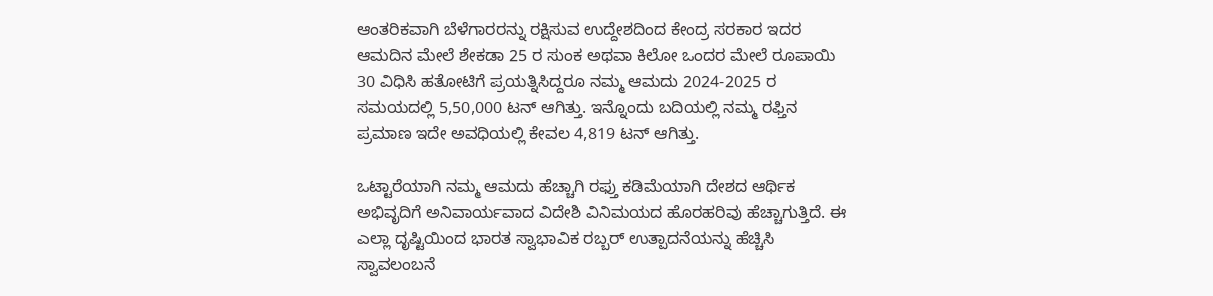ಆಂತರಿಕವಾಗಿ ಬೆಳೆಗಾರರನ್ನು ರಕ್ಷಿಸುವ ಉದ್ದೇಶದಿಂದ ಕೇಂದ್ರ ಸರಕಾರ ಇದರ ಆಮದಿನ ಮೇಲೆ ಶೇಕಡಾ 25 ರ ಸುಂಕ ಅಥವಾ ಕಿಲೋ ಒಂದರ ಮೇಲೆ ರೂಪಾಯಿ 30 ವಿಧಿಸಿ ಹತೋಟಿಗೆ ಪ್ರಯತ್ನಿಸಿದ್ದರೂ ನಮ್ಮ ಆಮದು 2024-2025 ರ ಸಮಯದಲ್ಲಿ 5,50,000 ಟನ್ ಆಗಿತ್ತು. ಇನ್ನೊಂದು ಬದಿಯಲ್ಲಿ ನಮ್ಮ ರಫ್ತಿನ ಪ್ರಮಾಣ ಇದೇ ಅವಧಿಯಲ್ಲಿ ಕೇವಲ 4,819 ಟನ್ ಆಗಿತ್ತು.

ಒಟ್ಟಾರೆಯಾಗಿ ನಮ್ಮ ಆಮದು ಹೆಚ್ಚಾಗಿ ರಫ್ತು ಕಡಿಮೆಯಾಗಿ ದೇಶದ ಆರ್ಥಿಕ ಅಭಿವೃದಿಗೆ ಅನಿವಾರ್ಯವಾದ ವಿದೇಶಿ ವಿನಿಮಯದ ಹೊರಹರಿವು ಹೆಚ್ಚಾಗುತ್ತಿದೆ. ಈ ಎಲ್ಲಾ ದೃಷ್ಟಿಯಿಂದ ಭಾರತ ಸ್ವಾಭಾವಿಕ ರಬ್ಬರ್ ಉತ್ಪಾದನೆಯನ್ನು ಹೆಚ್ಚಿಸಿ ಸ್ವಾವಲಂಬನೆ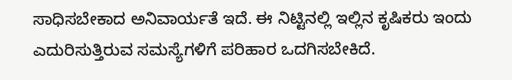ಸಾಧಿಸಬೇಕಾದ ಅನಿವಾರ್ಯತೆ ಇದೆ. ಈ ನಿಟ್ಟಿನಲ್ಲಿ ಇಲ್ಲಿನ ಕೃಷಿಕರು ಇಂದು ಎದುರಿಸುತ್ತಿರುವ ಸಮಸ್ಯೆಗಳಿಗೆ ಪರಿಹಾರ ಒದಗಿಸಬೇಕಿದೆ.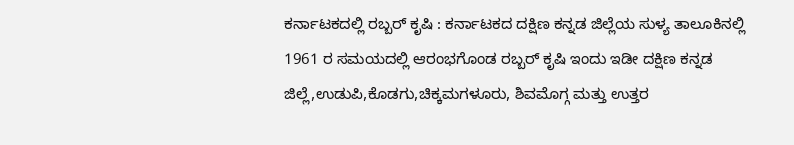ಕರ್ನಾಟಕದಲ್ಲಿ ರಬ್ಬರ್ ಕೃಷಿ : ಕರ್ನಾಟಕದ ದಕ್ಷಿಣ ಕನ್ನಡ ಜಿಲ್ಲೆಯ ಸುಳ್ಯ ತಾಲೂಕಿನಲ್ಲಿ 1961 ರ ಸಮಯದಲ್ಲಿ ಆರಂಭಗೊಂಡ ರಬ್ಬರ್ ಕೃಷಿ ಇಂದು ಇಡೀ ದಕ್ಷಿಣ ಕನ್ನಡ ಜಿಲ್ಲೆ,ಉಡುಪಿ,ಕೊಡಗು,ಚಿಕ್ಕಮಗಳೂರು, ಶಿವಮೊಗ್ಗ ಮತ್ತು ಉತ್ತರ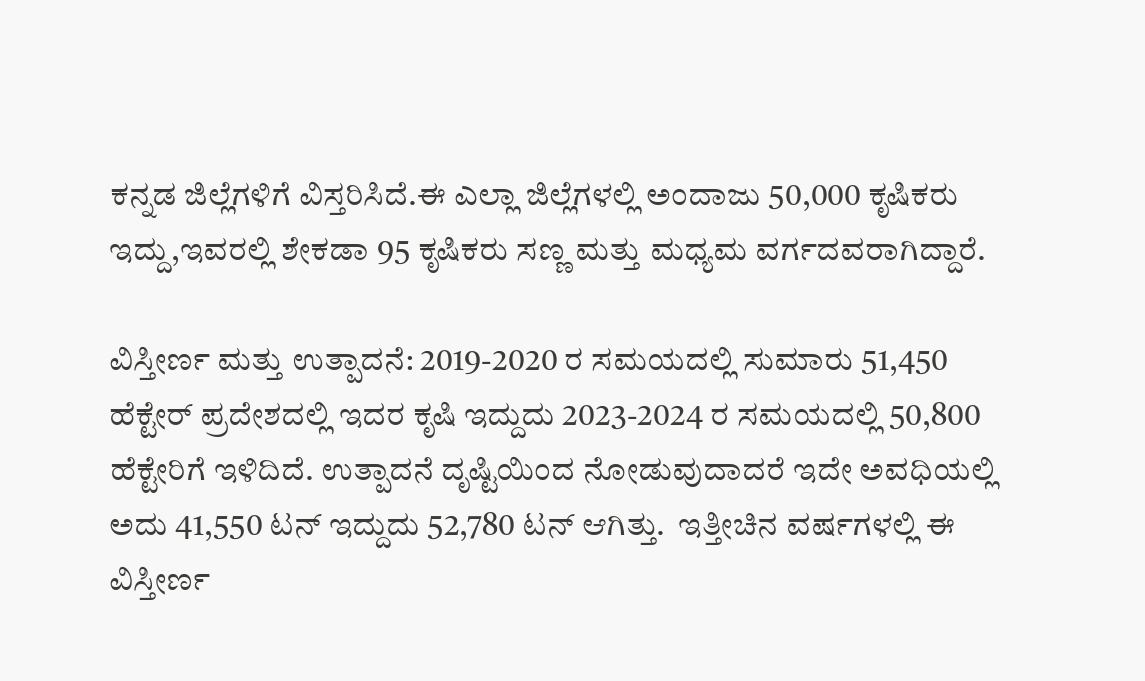ಕನ್ನಡ ಜಿಲ್ಲೆಗಳಿಗೆ ವಿಸ್ತರಿಸಿದೆ.ಈ ಎಲ್ಲಾ ಜಿಲ್ಲೆಗಳಲ್ಲಿ ಅಂದಾಜು 50,000 ಕೃಷಿಕರು ಇದ್ದು,ಇವರಲ್ಲಿ ಶೇಕಡಾ 95 ಕೃಷಿಕರು ಸಣ್ಣ ಮತ್ತು ಮಧ್ಯಮ ವರ್ಗದವರಾಗಿದ್ದಾರೆ.

ವಿಸ್ತೀರ್ಣ ಮತ್ತು ಉತ್ಪಾದನೆ: 2019-2020 ರ ಸಮಯದಲ್ಲಿ ಸುಮಾರು 51,450 ಹೆಕ್ಟೇರ್ ಪ್ರದೇಶದಲ್ಲಿ ಇದರ ಕೃಷಿ ಇದ್ದುದು 2023-2024 ರ ಸಮಯದಲ್ಲಿ 50,800 ಹೆಕ್ಟೇರಿಗೆ ಇಳಿದಿದೆ. ಉತ್ಪಾದನೆ ದೃಷ್ಟಿಯಿಂದ ನೋಡುವುದಾದರೆ ಇದೇ ಅವಧಿಯಲ್ಲಿ ಅದು 41,550 ಟನ್ ಇದ್ದುದು 52,780 ಟನ್ ಆಗಿತ್ತು.  ಇತ್ತೀಚಿನ ವರ್ಷಗಳಲ್ಲಿ ಈ ವಿಸ್ತೀರ್ಣ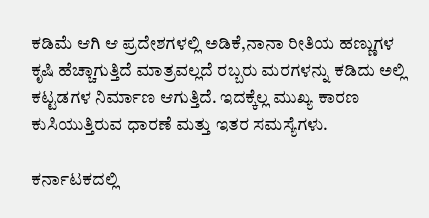ಕಡಿಮೆ ಆಗಿ ಆ ಪ್ರದೇಶಗಳಲ್ಲಿ ಅಡಿಕೆ,ನಾನಾ ರೀತಿಯ ಹಣ್ಣುಗಳ ಕೃಷಿ ಹೆಚ್ಚಾಗುತ್ತಿದೆ ಮಾತ್ರವಲ್ಲದೆ ರಬ್ಬರು ಮರಗಳನ್ನು ಕಡಿದು ಅಲ್ಲಿ ಕಟ್ಟಡಗಳ ನಿರ್ಮಾಣ ಆಗುತ್ತಿದೆ. ಇದಕ್ಕೆಲ್ಲ ಮುಖ್ಯ ಕಾರಣ ಕುಸಿಯುತ್ತಿರುವ ಧಾರಣೆ ಮತ್ತು ಇತರ ಸಮಸ್ಯೆಗಳು.

ಕರ್ನಾಟಕದಲ್ಲಿ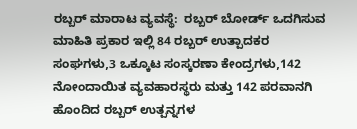ರಬ್ಬರ್ ಮಾರಾಟ ವ್ಯವಸ್ಥೆ:  ರಬ್ಬರ್ ಬೋರ್ಡ್ ಒದಗಿಸುವ ಮಾಹಿತಿ ಪ್ರಕಾರ ಇಲ್ಲಿ 84 ರಬ್ಬರ್ ಉತ್ಪಾದಕರ ಸಂಘಗಳು,3 ಒಕ್ಕೂಟ ಸಂಸ್ಕರಣಾ ಕೇಂದ್ರಗಳು,142 ನೋಂದಾಯಿತ ವ್ಯವಹಾರಸ್ಥರು ಮತ್ತು 142 ಪರವಾನಗಿ ಹೊಂದಿದ ರಬ್ಬರ್ ಉತ್ಪನ್ನಗಳ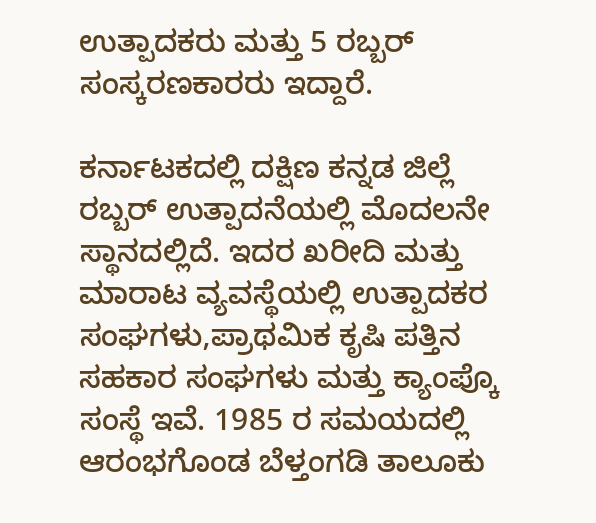ಉತ್ಪಾದಕರು ಮತ್ತು 5 ರಬ್ಬರ್ ಸಂಸ್ಕರಣಕಾರರು ಇದ್ದಾರೆ.

ಕರ್ನಾಟಕದಲ್ಲಿ ದಕ್ಷಿಣ ಕನ್ನಡ ಜಿಲ್ಲೆ ರಬ್ಬರ್ ಉತ್ಪಾದನೆಯಲ್ಲಿ ಮೊದಲನೇ ಸ್ಥಾನದಲ್ಲಿದೆ. ಇದರ ಖರೀದಿ ಮತ್ತು ಮಾರಾಟ ವ್ಯವಸ್ಥೆಯಲ್ಲಿ ಉತ್ಪಾದಕರ ಸಂಘಗಳು,ಪ್ರಾಥಮಿಕ ಕೃಷಿ ಪತ್ತಿನ ಸಹಕಾರ ಸಂಘಗಳು ಮತ್ತು ಕ್ಯಾಂಪ್ಕೊ ಸಂಸ್ಥೆ ಇವೆ. 1985 ರ ಸಮಯದಲ್ಲಿ ಆರಂಭಗೊಂಡ ಬೆಳ್ತಂಗಡಿ ತಾಲೂಕು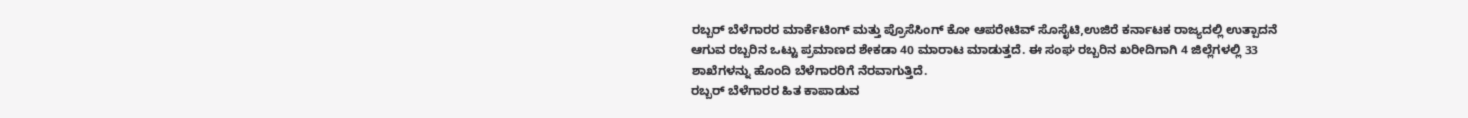ರಬ್ಬರ್ ಬೆಳೆಗಾರರ ಮಾರ್ಕೆಟಿಂಗ್ ಮತ್ತು ಪ್ರೊಸೆಸಿಂಗ್ ಕೋ ಆಪರೇಟಿವ್ ಸೊಸೈಟಿ,ಉಜಿರೆ ಕರ್ನಾಟಕ ರಾಜ್ಯದಲ್ಲಿ ಉತ್ಪಾದನೆ ಆಗುವ ರಬ್ಬರಿನ ಒಟ್ಟು ಪ್ರಮಾಣದ ಶೇಕಡಾ 40 ಮಾರಾಟ ಮಾಡುತ್ತದೆ. ಈ ಸಂಘ ರಬ್ಬರಿನ ಖರೀದಿಗಾಗಿ 4 ಜಿಲ್ಲೆಗಳಲ್ಲಿ 33 ಶಾಖೆಗಳನ್ನು ಹೊಂದಿ ಬೆಳೆಗಾರರಿಗೆ ನೆರವಾಗುತ್ತಿದೆ.
ರಬ್ಬರ್ ಬೆಳೆಗಾರರ ಹಿತ ಕಾಪಾಡುವ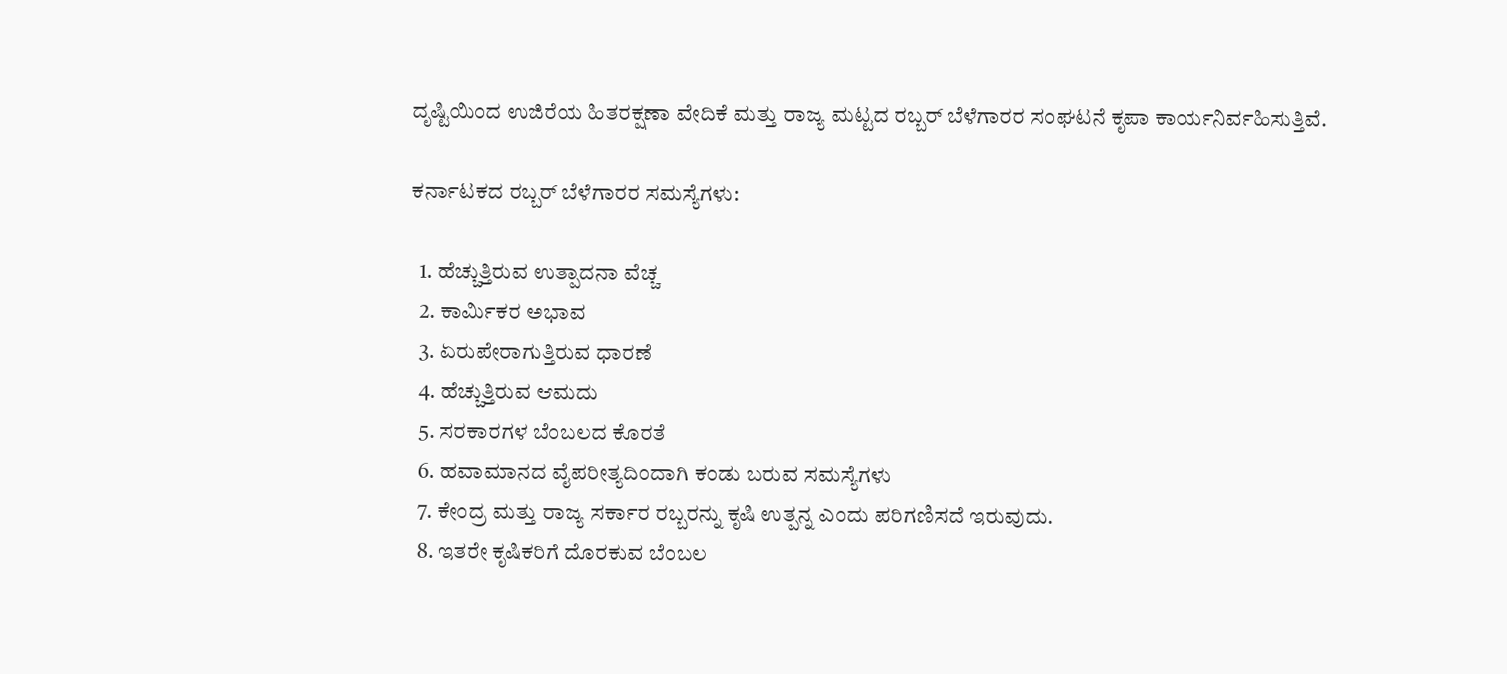ದೃಷ್ಟಿಯಿಂದ ಉಜಿರೆಯ ಹಿತರಕ್ಷಣಾ ವೇದಿಕೆ ಮತ್ತು ರಾಜ್ಯ ಮಟ್ಟದ ರಬ್ಬರ್ ಬೆಳೆಗಾರರ ಸಂಘಟನೆ ಕೃಪಾ ಕಾರ್ಯನಿರ್ವಹಿಸುತ್ತಿವೆ.

ಕರ್ನಾಟಕದ ರಬ್ಬರ್ ಬೆಳೆಗಾರರ ಸಮಸ್ಯೆಗಳು:

  1. ಹೆಚ್ಚುತ್ತಿರುವ ಉತ್ಪಾದನಾ ವೆಚ್ಚ
  2. ಕಾರ್ಮಿಕರ ಅಭಾವ
  3. ಏರುಪೇರಾಗುತ್ತಿರುವ ಧಾರಣೆ
  4. ಹೆಚ್ಚುತ್ತಿರುವ ಆಮದು
  5. ಸರಕಾರಗಳ ಬೆಂಬಲದ ಕೊರತೆ
  6. ಹವಾಮಾನದ ವೈಪರೀತ್ಯದಿಂದಾಗಿ ಕಂಡು ಬರುವ ಸಮಸ್ಯೆಗಳು
  7. ಕೇಂದ್ರ ಮತ್ತು ರಾಜ್ಯ ಸರ್ಕಾರ ರಬ್ಬರನ್ನು ಕೃಷಿ ಉತ್ಪನ್ನ ಎಂದು ಪರಿಗಣಿಸದೆ ಇರುವುದು.
  8. ಇತರೇ ಕೃಷಿಕರಿಗೆ ದೊರಕುವ ಬೆಂಬಲ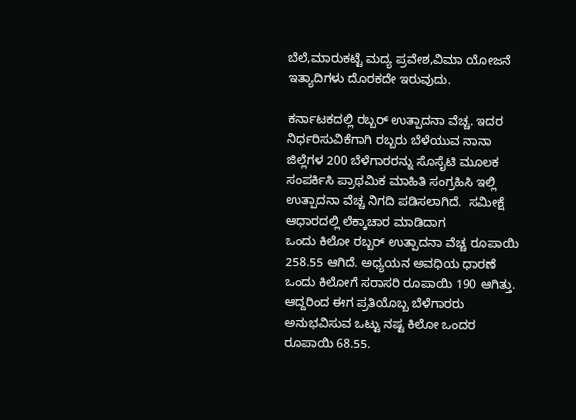ಬೆಲೆ,ಮಾರುಕಟ್ಟೆ ಮದ್ಯ ಪ್ರವೇಶ,ವಿಮಾ ಯೋಜನೆ ಇತ್ಯಾದಿಗಳು ದೊರಕದೇ ಇರುವುದು.

ಕರ್ನಾಟಕದಲ್ಲಿ ರಬ್ಬರ್ ಉತ್ಪಾದನಾ ವೆಚ್ಚ. ಇದರ ನಿರ್ಧರಿಸುವಿಕೆಗಾಗಿ ರಬ್ಬರು ಬೆಳೆಯುವ ನಾನಾ ಜಿಲ್ಲೆಗಳ 200 ಬೆಳೆಗಾರರನ್ನು ಸೊಸೈಟಿ ಮೂಲಕ ಸಂಪರ್ಕಿಸಿ ಪ್ರಾಥಮಿಕ ಮಾಹಿತಿ ಸಂಗ್ರಹಿಸಿ ಇಲ್ಲಿ ಉತ್ಪಾದನಾ ವೆಚ್ಚ ನಿಗದಿ ಪಡಿಸಲಾಗಿದೆ.  ಸಮೀಕ್ಷೆ ಆಧಾರದಲ್ಲಿ ಲೆಕ್ಕಾಚಾರ ಮಾಡಿದಾಗ
ಒಂದು ಕಿಲೋ ರಬ್ಬರ್ ಉತ್ಪಾದನಾ ವೆಚ್ಚ ರೂಪಾಯಿ 258.55 ಆಗಿದೆ. ಅಧ್ಯಯನ ಅವಧಿಯ ಧಾರಣೆ ಒಂದು ಕಿಲೋಗೆ ಸರಾಸರಿ ರೂಪಾಯಿ 190 ಆಗಿತ್ತು.
ಆದ್ದರಿಂದ ಈಗ ಪ್ರತಿಯೊಬ್ಬ ಬೆಳೆಗಾರರು ಅನುಭವಿಸುವ ಒಟ್ಟು ನಷ್ಟ ಕಿಲೋ ಒಂದರ ರೂಪಾಯಿ 68.55.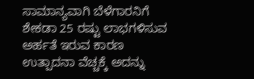ಸಾಮಾನ್ಯವಾಗಿ ಬೆಳೆಗಾರನಿಗೆ ಶೇಕಡಾ 25 ರಷ್ಟು ಲಾಭಗಳಿಸುವ ಅರ್ಹತೆ ಇರುವ ಕಾರಣ ಉತ್ಪಾದನಾ ವೆಚ್ಚಕ್ಕೆ ಅದನ್ನು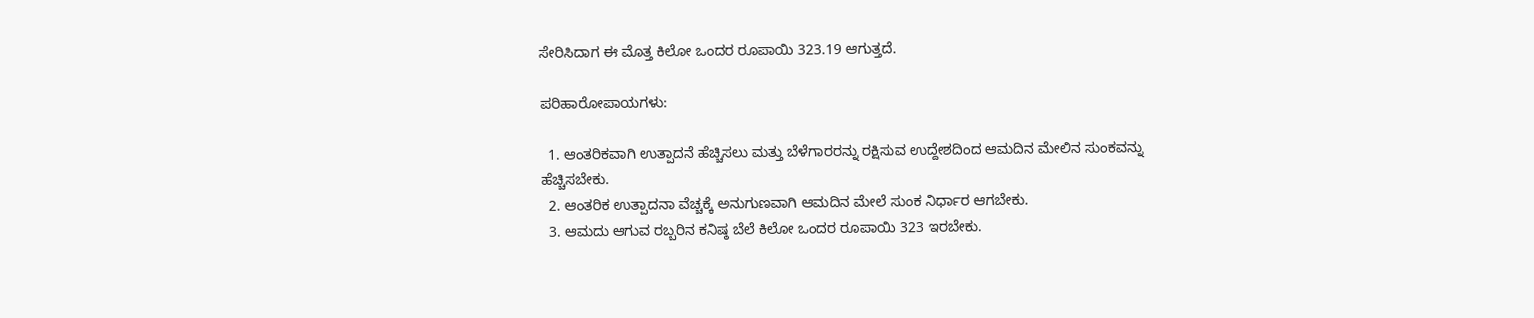ಸೇರಿಸಿದಾಗ ಈ ಮೊತ್ತ ಕಿಲೋ ಒಂದರ ರೂಪಾಯಿ 323.19 ಆಗುತ್ತದೆ.

ಪರಿಹಾರೋಪಾಯಗಳು:

  1. ಆಂತರಿಕವಾಗಿ ಉತ್ಪಾದನೆ ಹೆಚ್ಚಿಸಲು ಮತ್ತು ಬೆಳೆಗಾರರನ್ನು ರಕ್ಷಿಸುವ ಉದ್ದೇಶದಿಂದ ಆಮದಿನ ಮೇಲಿನ ಸುಂಕವನ್ನು ಹೆಚ್ಚಿಸಬೇಕು.
  2. ಆಂತರಿಕ ಉತ್ಪಾದನಾ ವೆಚ್ಚಕ್ಕೆ ಅನುಗುಣವಾಗಿ ಆಮದಿನ ಮೇಲೆ ಸುಂಕ ನಿರ್ಧಾರ ಆಗಬೇಕು.
  3. ಆಮದು ಆಗುವ ರಬ್ಬರಿನ ಕನಿಷ್ಠ ಬೆಲೆ ಕಿಲೋ ಒಂದರ ರೂಪಾಯಿ 323 ಇರಬೇಕು.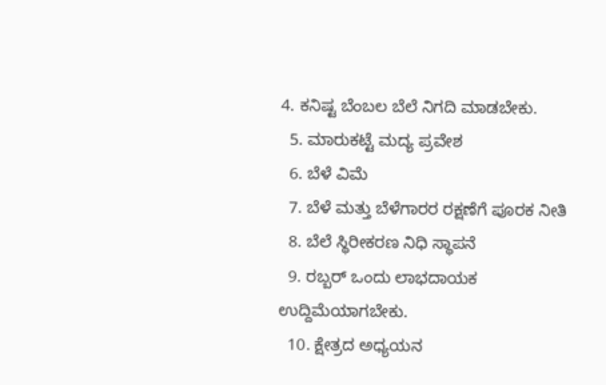4. ಕನಿಷ್ಟ ಬೆಂಬಲ ಬೆಲೆ ನಿಗದಿ ಮಾಡಬೇಕು.
  5. ಮಾರುಕಟ್ಟೆ ಮದ್ಯ ಪ್ರವೇಶ
  6. ಬೆಳೆ ವಿಮೆ
  7. ಬೆಳೆ ಮತ್ತು ಬೆಳೆಗಾರರ ರಕ್ಷಣೆಗೆ ಪೂರಕ ನೀತಿ
  8. ಬೆಲೆ ಸ್ಥಿರೀಕರಣ ನಿಧಿ ಸ್ಥಾಪನೆ
  9. ರಬ್ಬರ್ ಒಂದು ಲಾಭದಾಯಕ ಉದ್ದಿಮೆಯಾಗಬೇಕು.
  10. ಕ್ಷೇತ್ರದ ಅಧ್ಯಯನ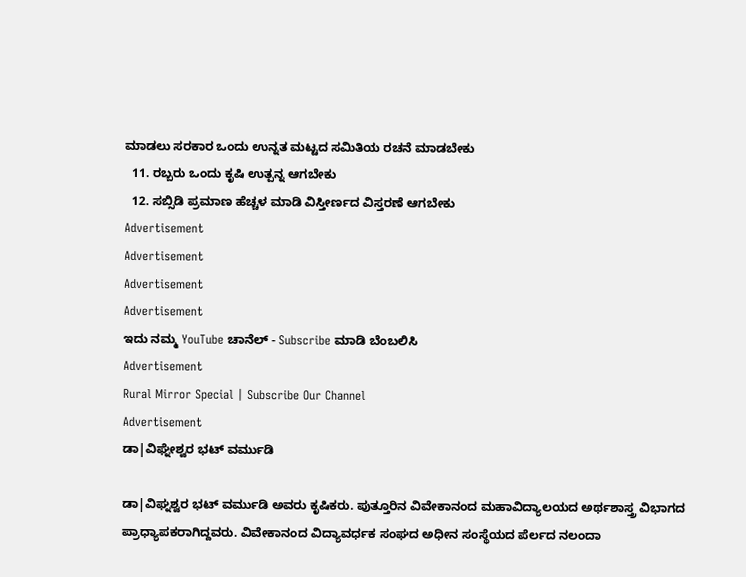ಮಾಡಲು ಸರಕಾರ ಒಂದು ಉನ್ನತ ಮಟ್ಟದ ಸಮಿತಿಯ ರಚನೆ ಮಾಡಬೇಕು
  11. ರಬ್ಬರು ಒಂದು ಕೃಷಿ ಉತ್ಪನ್ನ ಆಗಬೇಕು
  12. ಸಬ್ಸಿಡಿ ಪ್ರಮಾಣ ಹೆಚ್ಚಳ ಮಾಡಿ ವಿಸ್ತೀರ್ಣದ ವಿಸ್ತರಣೆ ಆಗಬೇಕು
Advertisement
Advertisement
Advertisement
Advertisement
ಇದು ನಮ್ಮ YouTube ಚಾನೆಲ್ - Subscribe ಮಾಡಿ ಬೆಂಬಲಿಸಿ
Advertisement
Rural Mirror Special | Subscribe Our Channel
Advertisement
ಡಾ|ವಿಘ್ನೇಶ್ವರ ಭಟ್‌ ವರ್ಮುಡಿ

ಡಾ|ವಿಘ್ನಶ್ವರ ಭಟ್ ವರ್ಮುಡಿ ಅವರು ಕೃಷಿಕರು. ಪುತ್ತೂರಿನ ವಿವೇಕಾನಂದ ಮಹಾವಿದ್ಯಾಲಯದ ಅರ್ಥಶಾಸ್ತ್ರ ವಿಭಾಗದ ಪ್ರಾಧ್ಯಾಪಕರಾಗಿದ್ದವರು. ವಿವೇಕಾನಂದ ವಿದ್ಯಾವರ್ಧಕ ಸಂಘದ ಅಧೀನ ಸಂಸ್ಥೆಯದ ಪೆರ್ಲದ ನಲಂದಾ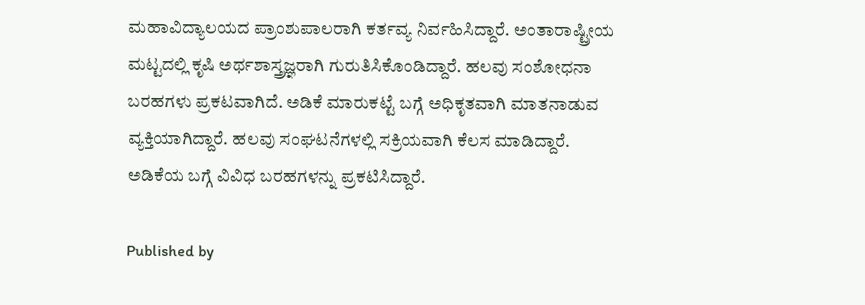ಮಹಾವಿದ್ಯಾಲಯದ ಪ್ರಾಂಶುಪಾಲರಾಗಿ ಕರ್ತವ್ಯ ನಿರ್ವಹಿಸಿದ್ದಾರೆ. ಅಂತಾರಾಷ್ಟ್ರೀಯ ಮಟ್ಟದಲ್ಲಿ ಕೃಷಿ ಅರ್ಥಶಾಸ್ತ್ರಜ್ಞರಾಗಿ ಗುರುತಿಸಿಕೊಂಡಿದ್ದಾರೆ. ಹಲವು ಸಂಶೋಧನಾ ಬರಹಗಳು ಪ್ರಕಟವಾಗಿದೆ. ಅಡಿಕೆ ಮಾರುಕಟ್ಟೆ ಬಗ್ಗೆ ಅಧಿಕೃತವಾಗಿ ಮಾತನಾಡುವ ವ್ಯಕ್ತಿಯಾಗಿದ್ದಾರೆ. ಹಲವು ಸಂಘಟನೆಗಳಲ್ಲಿ ಸಕ್ರಿಯವಾಗಿ ಕೆಲಸ ಮಾಡಿದ್ದಾರೆ. ಅಡಿಕೆಯ ಬಗ್ಗೆ ವಿವಿಧ ಬರಹಗಳನ್ನು ಪ್ರಕಟಿಸಿದ್ದಾರೆ.

Published by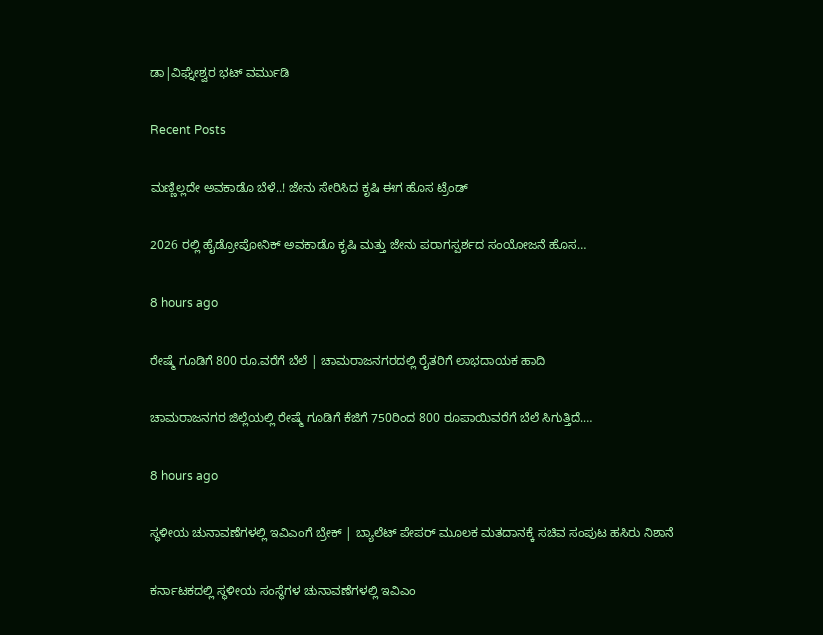ಡಾ|ವಿಘ್ನೇಶ್ವರ ಭಟ್‌ ವರ್ಮುಡಿ

Recent Posts

ಮಣ್ಣಿಲ್ಲದೇ ಅವಕಾಡೊ ಬೆಳೆ..! ಜೇನು ಸೇರಿಸಿದ ಕೃಷಿ ಈಗ ಹೊಸ ಟ್ರೆಂಡ್

2026 ರಲ್ಲಿ ಹೈಡ್ರೋಪೋನಿಕ್ ಅವಕಾಡೊ ಕೃಷಿ ಮತ್ತು ಜೇನು ಪರಾಗಸ್ಪರ್ಶದ ಸಂಯೋಜನೆ ಹೊಸ…

8 hours ago

ರೇಷ್ಮೆ ಗೂಡಿಗೆ 800 ರೂ.ವರೆಗೆ ಬೆಲೆ | ಚಾಮರಾಜನಗರದಲ್ಲಿ ರೈತರಿಗೆ ಲಾಭದಾಯಕ ಹಾದಿ

ಚಾಮರಾಜನಗರ ಜಿಲ್ಲೆಯಲ್ಲಿ ರೇಷ್ಮೆ ಗೂಡಿಗೆ ಕೆಜಿಗೆ 750ರಿಂದ 800 ರೂಪಾಯಿವರೆಗೆ ಬೆಲೆ ಸಿಗುತ್ತಿದೆ.…

8 hours ago

ಸ್ಥಳೀಯ ಚುನಾವಣೆಗಳಲ್ಲಿ ಇವಿಎಂಗೆ ಬ್ರೇಕ್ | ಬ್ಯಾಲೆಟ್ ಪೇಪರ್ ಮೂಲಕ ಮತದಾನಕ್ಕೆ ಸಚಿವ ಸಂಪುಟ ಹಸಿರು ನಿಶಾನೆ

ಕರ್ನಾಟಕದಲ್ಲಿ ಸ್ಥಳೀಯ ಸಂಸ್ಥೆಗಳ ಚುನಾವಣೆಗಳಲ್ಲಿ ಇವಿಎಂ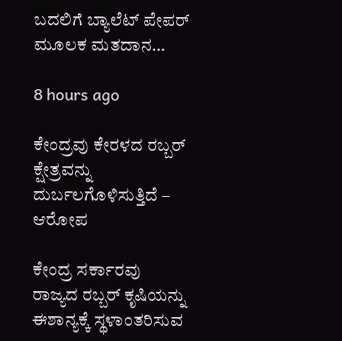ಬದಲಿಗೆ ಬ್ಯಾಲೆಟ್ ಪೇಪರ್ ಮೂಲಕ ಮತದಾನ…

8 hours ago

ಕೇಂದ್ರವು ಕೇರಳದ ರಬ್ಬರ್ ಕ್ಷೇತ್ರವನ್ನು ದುರ್ಬಲಗೊಳಿಸುತ್ತಿದೆ – ಆರೋಪ

ಕೇಂದ್ರ ಸರ್ಕಾರವು ರಾಜ್ಯದ ರಬ್ಬರ್ ಕೃಷಿಯನ್ನು ಈಶಾನ್ಯಕ್ಕೆ ಸ್ಥಳಾಂತರಿಸುವ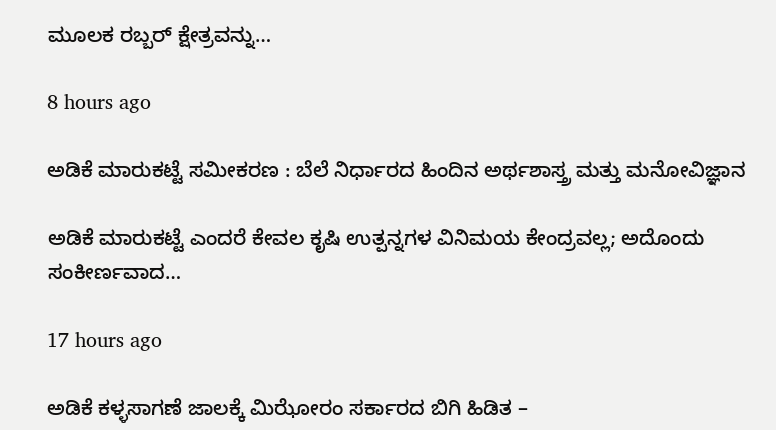ಮೂಲಕ ರಬ್ಬರ್ ಕ್ಷೇತ್ರವನ್ನು…

8 hours ago

ಅಡಿಕೆ ಮಾರುಕಟ್ಟೆ ಸಮೀಕರಣ : ಬೆಲೆ ನಿರ್ಧಾರದ ಹಿಂದಿನ ಅರ್ಥಶಾಸ್ತ್ರ ಮತ್ತು ಮನೋವಿಜ್ಞಾನ

ಅಡಿಕೆ ಮಾರುಕಟ್ಟೆ ಎಂದರೆ ಕೇವಲ ಕೃಷಿ ಉತ್ಪನ್ನಗಳ ವಿನಿಮಯ ಕೇಂದ್ರವಲ್ಲ; ಅದೊಂದು ಸಂಕೀರ್ಣವಾದ…

17 hours ago

ಅಡಿಕೆ ಕಳ್ಳಸಾಗಣೆ ಜಾಲಕ್ಕೆ ಮಿಝೋರಂ ಸರ್ಕಾರದ ಬಿಗಿ ಹಿಡಿತ –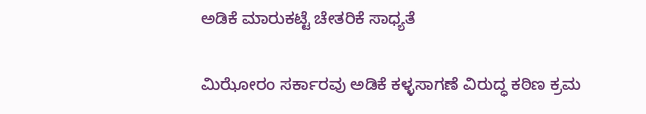ಅಡಿಕೆ ಮಾರುಕಟ್ಟೆ ಚೇತರಿಕೆ ಸಾಧ್ಯತೆ

ಮಿಝೋರಂ ಸರ್ಕಾರವು ಅಡಿಕೆ ಕಳ್ಳಸಾಗಣೆ ವಿರುದ್ಧ ಕಠಿಣ ಕ್ರಮ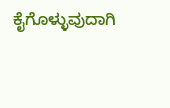ಕೈಗೊಳ್ಳುವುದಾಗಿ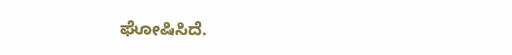ಘೋಷಿಸಿದೆ.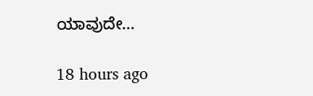ಯಾವುದೇ…

18 hours ago